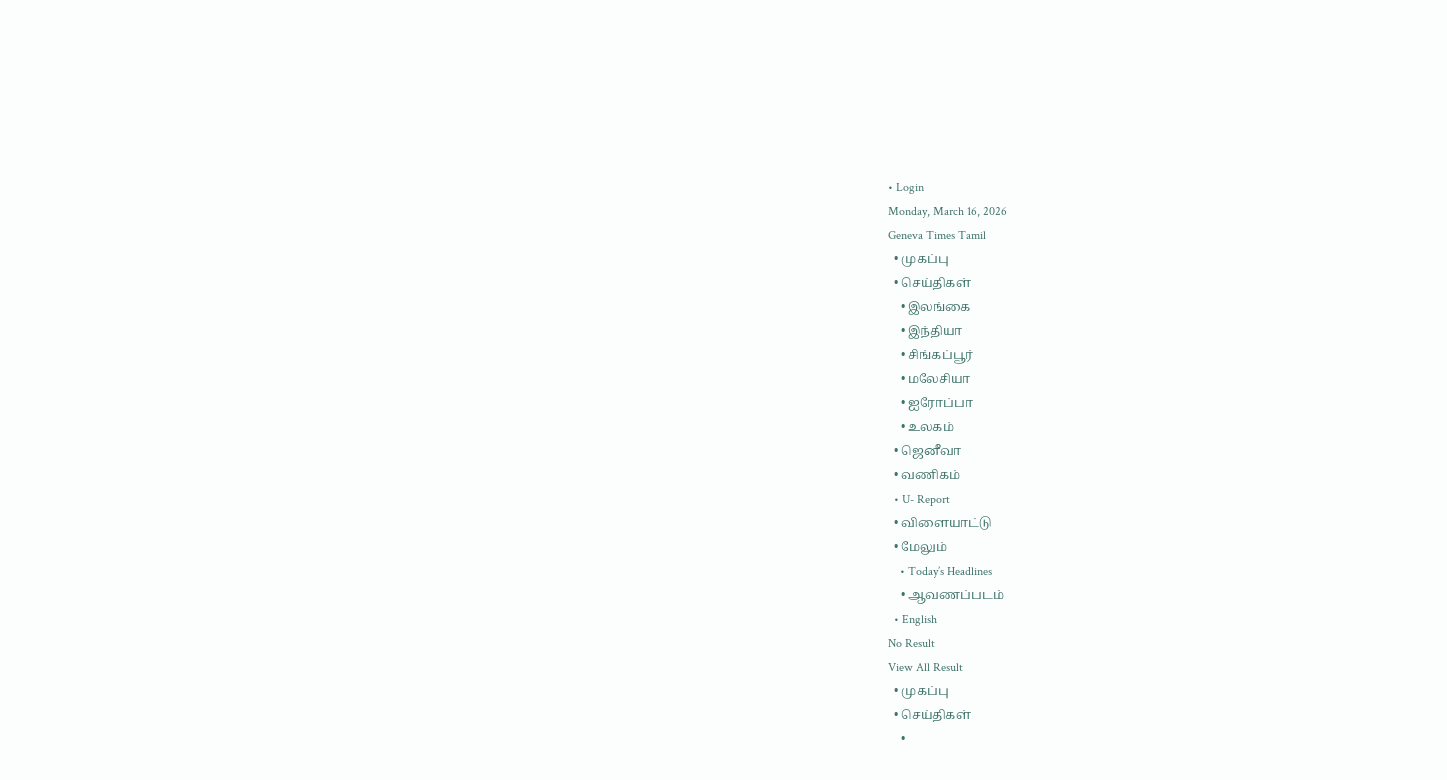• Login
Monday, March 16, 2026
Geneva Times Tamil
  • முகப்பு
  • செய்திகள்
    • இலங்கை
    • இந்தியா
    • சிங்கப்பூர்
    • மலேசியா
    • ஐரோப்பா
    • உலகம்
  • ஜெனீவா
  • வணிகம்
  • U- Report
  • விளையாட்டு
  • மேலும்
    • Today’s Headlines
    • ஆவணப்படம்
  • English
No Result
View All Result
  • முகப்பு
  • செய்திகள்
    •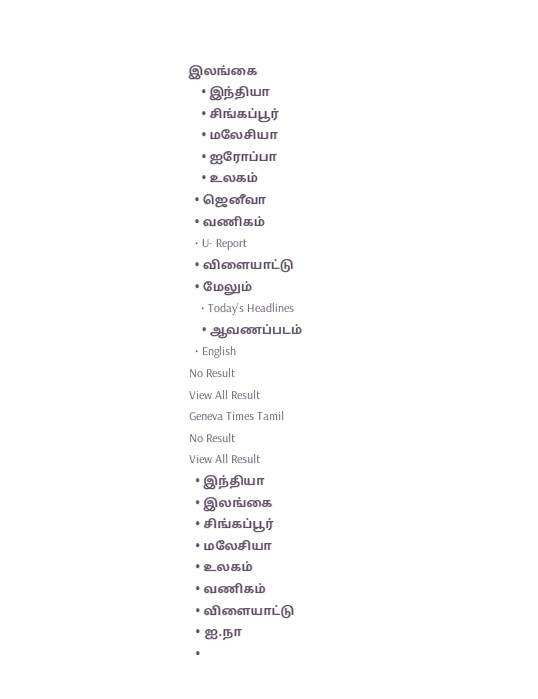இலங்கை
    • இந்தியா
    • சிங்கப்பூர்
    • மலேசியா
    • ஐரோப்பா
    • உலகம்
  • ஜெனீவா
  • வணிகம்
  • U- Report
  • விளையாட்டு
  • மேலும்
    • Today’s Headlines
    • ஆவணப்படம்
  • English
No Result
View All Result
Geneva Times Tamil
No Result
View All Result
  • இந்தியா
  • இலங்கை
  • சிங்கப்பூர்
  • மலேசியா
  • உலகம்
  • வணிகம்
  • விளையாட்டு
  • ஐ.நா
  •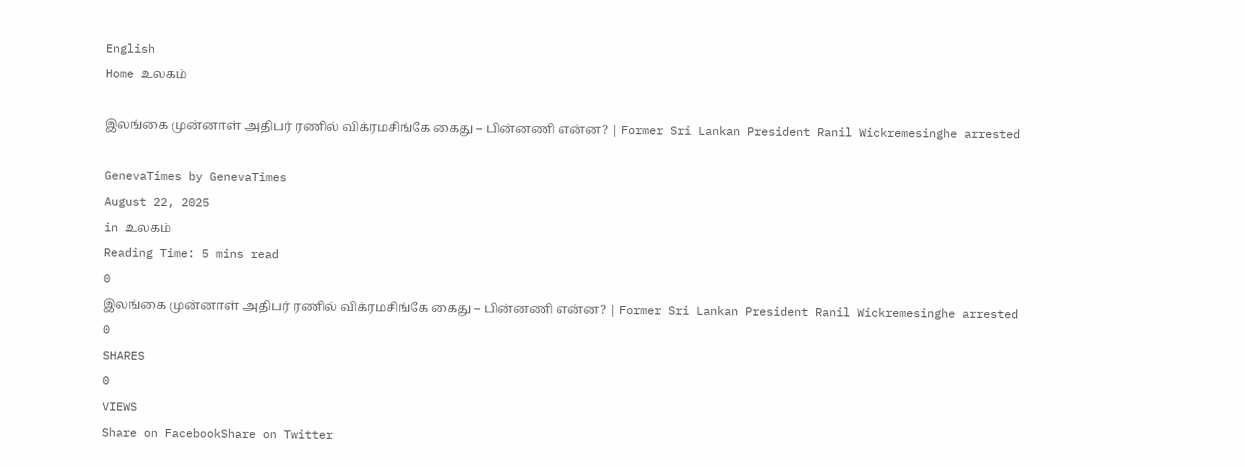English
Home உலகம்

இலங்கை முன்னாள் அதிபர் ரணில் விக்ரமசிங்கே கைது – பின்னணி என்ன? | Former Sri Lankan President Ranil Wickremesinghe arrested

GenevaTimes by GenevaTimes
August 22, 2025
in உலகம்
Reading Time: 5 mins read
0
இலங்கை முன்னாள் அதிபர் ரணில் விக்ரமசிங்கே கைது – பின்னணி என்ன? | Former Sri Lankan President Ranil Wickremesinghe arrested
0
SHARES
0
VIEWS
Share on FacebookShare on Twitter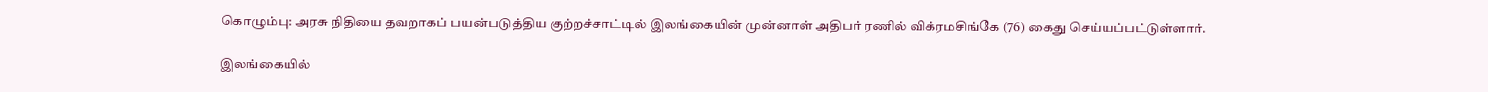கொழும்பு: அரசு நிதியை தவறாகப் பயன்படுத்திய குற்றச்சாட்டில் இலங்கையின் முன்னாள் அதிபர் ரணில் விக்ரமசிங்கே (76) கைது செய்யப்பட்டுள்ளார்.

இலங்கையில்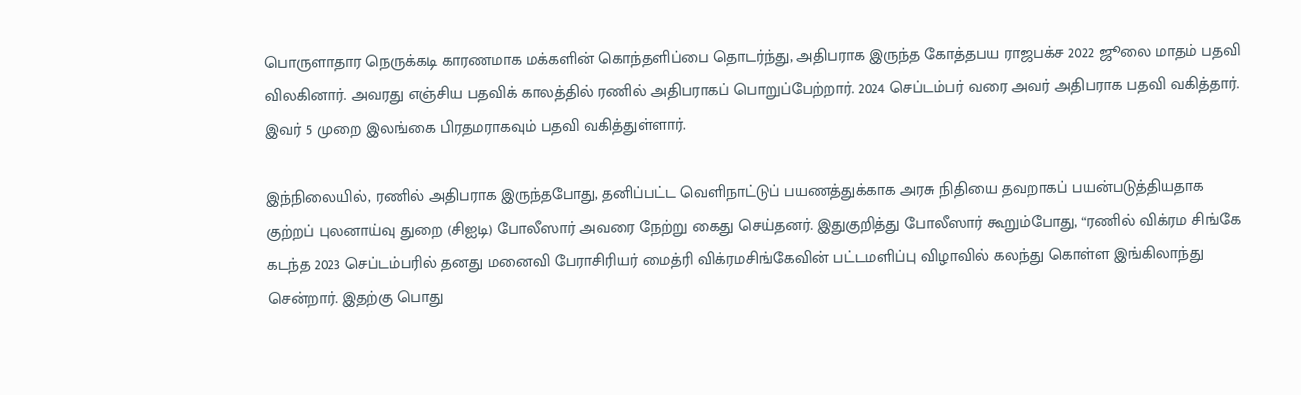பொருளாதார நெருக்கடி காரணமாக மக்களின் கொந்தளிப்பை தொடர்ந்து, அதிபராக இருந்த கோத்தபய ராஜபக்ச 2022 ஜூலை மாதம் பதவி விலகினார். அவரது எஞ்சிய பதவிக் காலத்தில் ரணில் அதிபராகப் பொறுப்பேற்றார். 2024 செப்டம்பர் வரை அவர் அதிபராக பதவி வகித்தார். இவர் 5 முறை இலங்கை பிரதமராகவும் பதவி வகித்துள்ளார்.

இந்நிலையில், ரணில் அதிபராக இருந்தபோது, தனிப்பட்ட வெளிநாட்டுப் பயணத்துக்காக அரசு நிதியை தவறாகப் பயன்படுத்தியதாக குற்றப் புலனாய்வு துறை (சிஐடி) போலீஸார் அவரை நேற்று கைது செய்தனர். இதுகுறித்து போலீஸார் கூறும்போது, “ரணில் விக்ரம சிங்கே கடந்த 2023 செப்டம்பரில் தனது மனைவி பேராசிரியர் மைத்ரி விக்ரமசிங்கேவின் பட்டமளிப்பு விழாவில் கலந்து கொள்ள இங்கிலாந்து சென்றார். இதற்கு பொது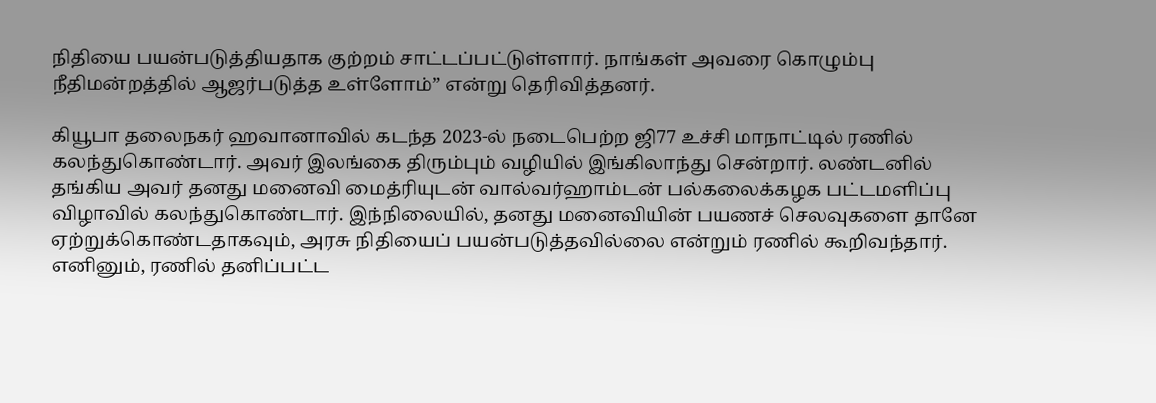நிதியை பயன்படுத்தியதாக குற்றம் சாட்டப்பட்டுள்ளார். நாங்கள் அவரை கொழும்பு நீதிமன்றத்தில் ஆஜர்படுத்த உள்ளோம்” என்று தெரிவித்தனர்.

கியூபா தலைநகர் ஹவானாவில் கடந்த 2023-ல் நடைபெற்ற ஜி77 உச்சி மாநாட்டில் ரணில் கலந்துகொண்டார். அவர் இலங்கை திரும்பும் வழியில் இங்கிலாந்து சென்றார். லண்டனில் தங்கிய அவர் தனது மனைவி மைத்ரியுடன் வால்வர்ஹாம்டன் பல்கலைக்கழக பட்டமளிப்பு விழாவில் கலந்துகொண்டார். இந்நிலையில், தனது மனைவியின் பயணச் செலவுகளை தானே ஏற்றுக்கொண்டதாகவும், அரசு நிதியைப் பயன்படுத்தவில்லை என்றும் ரணில் கூறிவந்தார். எனினும், ரணில் தனிப்பட்ட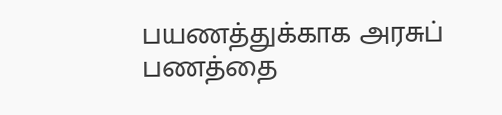பயணத்துக்காக அரசுப் பணத்தை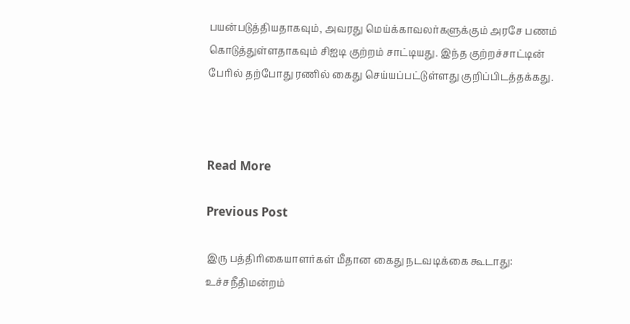பயன்படுத்தியதாகவும், அவரது மெய்க்காவலர்களுக்கும் அரசே பணம் கொடுத்துள்ளதாகவும் சிஐடி குற்றம் சாட்டியது. இந்த குற்றச்சாட்டின் பேரில் தற்போது ரணில் கைது செய்யப்பட்டுள்ளது குறிப்பிடத்தக்கது.



Read More

Previous Post

இரு பத்திரிகையாளர்கள் மீதான கைது நடவடிக்கை கூடாது: உச்சநீதிமன்றம்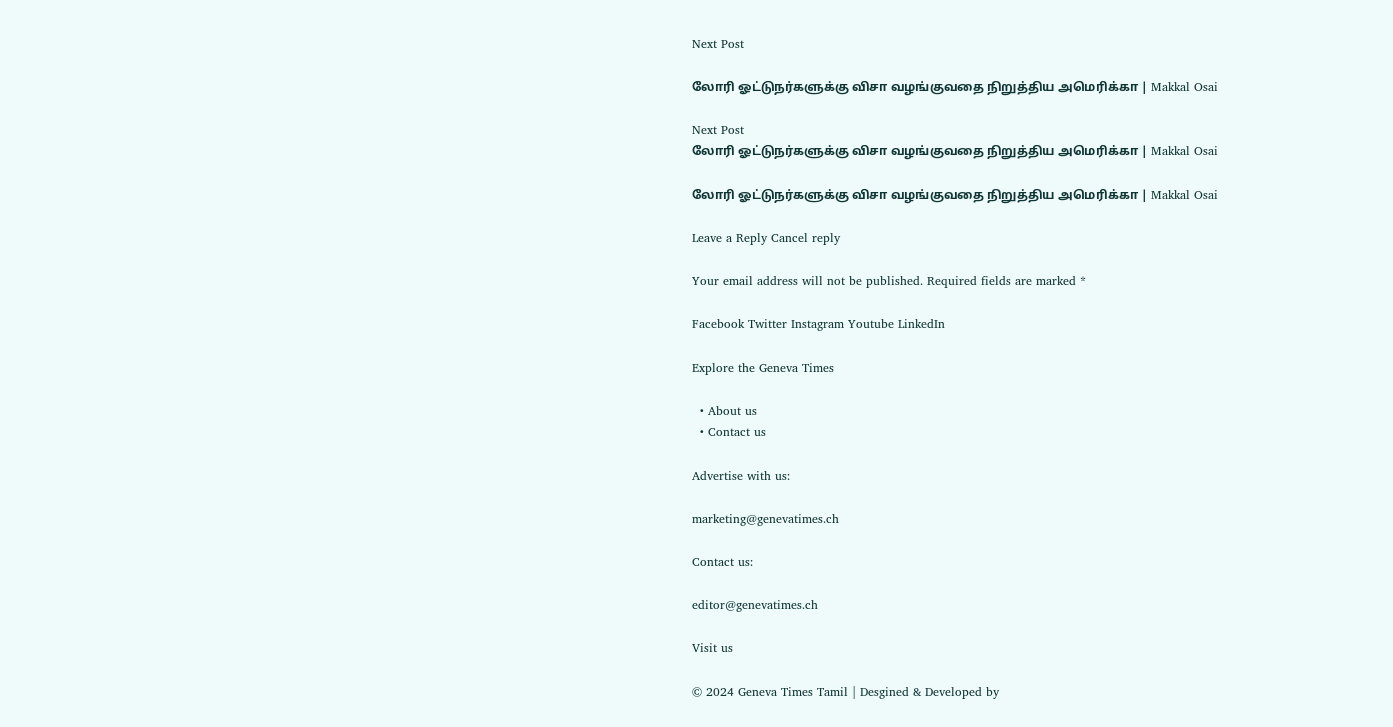Next Post

லோரி ஓட்டுநர்களுக்கு விசா வழங்குவதை நிறுத்திய அமெரிக்கா | Makkal Osai

Next Post
லோரி ஓட்டுநர்களுக்கு விசா வழங்குவதை நிறுத்திய அமெரிக்கா | Makkal Osai

லோரி ஓட்டுநர்களுக்கு விசா வழங்குவதை நிறுத்திய அமெரிக்கா | Makkal Osai

Leave a Reply Cancel reply

Your email address will not be published. Required fields are marked *

Facebook Twitter Instagram Youtube LinkedIn

Explore the Geneva Times

  • About us
  • Contact us

Advertise with us:

marketing@genevatimes.ch

Contact us:

editor@genevatimes.ch

Visit us

© 2024 Geneva Times Tamil | Desgined & Developed by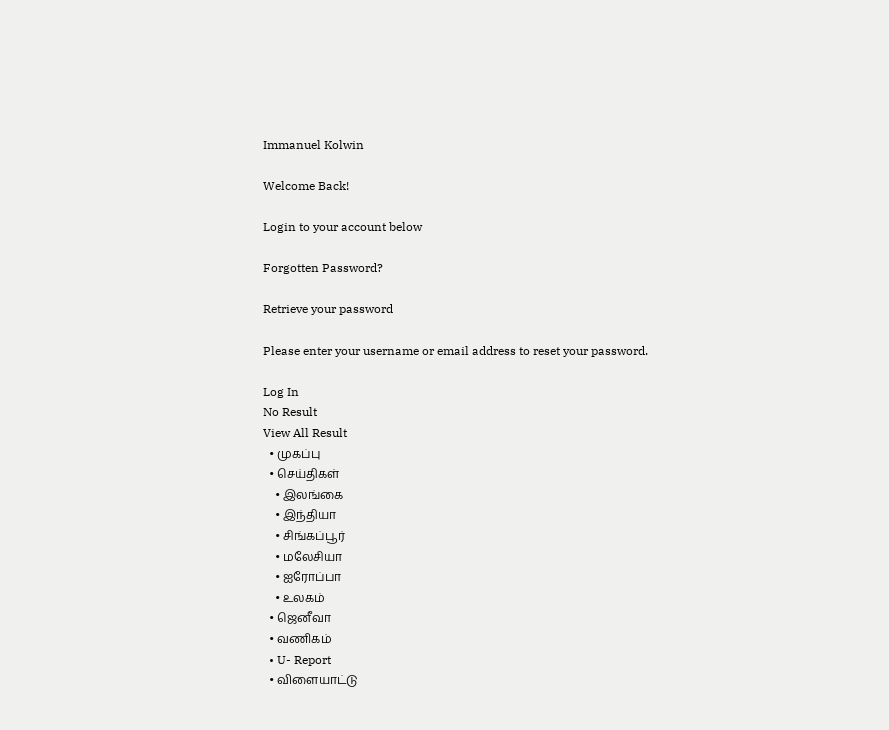Immanuel Kolwin

Welcome Back!

Login to your account below

Forgotten Password?

Retrieve your password

Please enter your username or email address to reset your password.

Log In
No Result
View All Result
  • முகப்பு
  • செய்திகள்
    • இலங்கை
    • இந்தியா
    • சிங்கப்பூர்
    • மலேசியா
    • ஐரோப்பா
    • உலகம்
  • ஜெனீவா
  • வணிகம்
  • U- Report
  • விளையாட்டு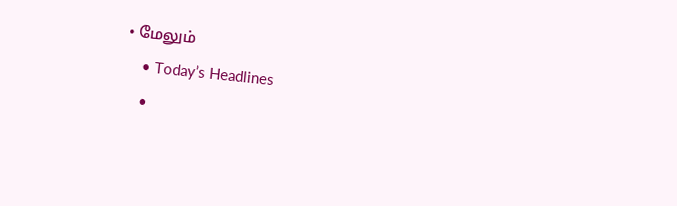• மேலும்
    • Today’s Headlines
    •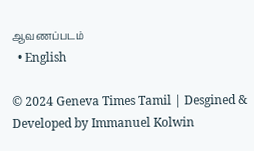ஆவணப்படம்
  • English

© 2024 Geneva Times Tamil | Desgined & Developed by Immanuel Kolwin